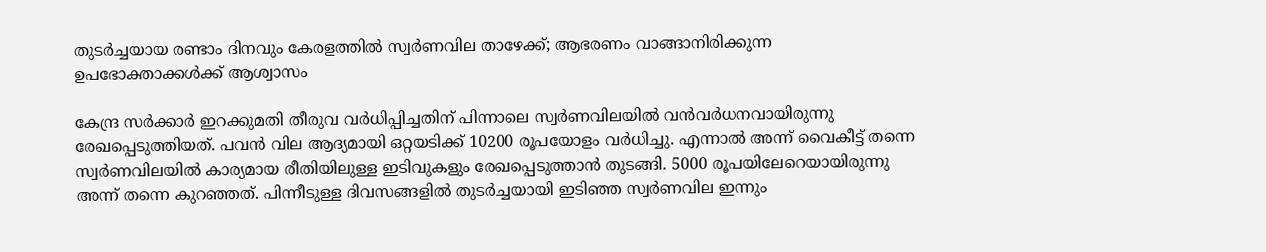തുടർച്ചയായ രണ്ടാം ദിനവും കേരളത്തില്‍ സ്വർണവില താഴേക്ക്; ആഭരണം വാങ്ങാനിരിക്കുന്ന ഉപഭോക്താക്കൾക്ക് ആശ്വാസം

കേന്ദ്ര സർക്കാർ ഇറക്കുമതി തീരുവ വർധിപ്പിച്ചതിന് പിന്നാലെ സ്വർണവിലയില്‍ വന്‍വർധനവായിരുന്നു രേഖപ്പെടുത്തിയത്. പവന്‍ വില ആദ്യമായി ഒറ്റയടിക്ക് 10200 രൂപയോളം വർധിച്ചു. എന്നാല്‍ അന്ന് വൈകീട്ട് തന്നെ സ്വർണവിലയില്‍ കാര്യമായ രീതിയിലുള്ള ഇടിവുകളും രേഖപ്പെടുത്താന്‍ തുടങ്ങി. 5000 രൂപയിലേറെയായിരുന്നു അന്ന് തന്നെ കുറഞ്ഞത്. പിന്നീടുള്ള ദിവസങ്ങളിൽ തുടർച്ചയായി ഇടിഞ്ഞ സ്വർണവില ഇന്നും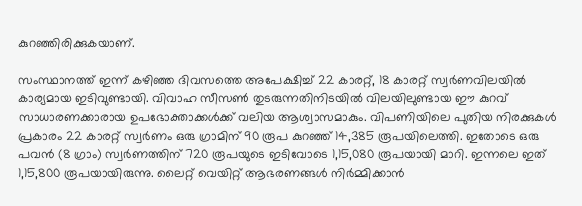കുറഞ്ഞിരിക്കുകയാണ്.

സംസ്ഥാനത്ത് ഇന്ന് കഴിഞ്ഞ ദിവസത്തെ അപേക്ഷിച്ച് 22 കാരറ്റ്, 18 കാരറ്റ് സ്വർണവിലയില്‍ കാര്യമായ ഇടിവുണ്ടായി. വിവാഹ സീസൺ തുടരുന്നതിനിടയിൽ വിലയിലുണ്ടായ ഈ കുറവ് സാധാരണക്കാരായ ഉപഭോക്താക്കൾക്ക് വലിയ ആശ്വാസമാകും. വിപണിയിലെ പുതിയ നിരക്കുകൾ പ്രകാരം 22 കാരറ്റ് സ്വർണം ഒരു ഗ്രാമിന് 90 രൂപ കുറഞ്ഞ് 14,385 രൂപയിലെത്തി. ഇതോടെ ഒരു പവൻ (8 ഗ്രാം) സ്വർണത്തിന് 720 രൂപയുടെ ഇടിവോടെ 1,15,080 രൂപയായി മാറി. ഇന്നലെ ഇത് 1,15,800 രൂപയായിരുന്നു. ലൈറ്റ് വെയിറ്റ് ആഭരണങ്ങൾ നിർമ്മിക്കാൻ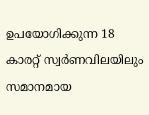ഉപയോഗിക്കുന്ന 18 കാരറ്റ് സ്വർണവിലയിലും സമാനമായ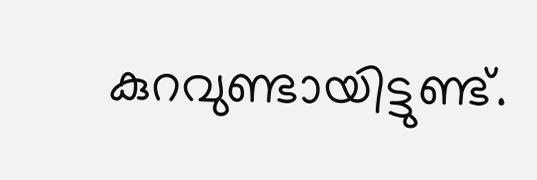കുറവുണ്ടായിട്ടുണ്ട്.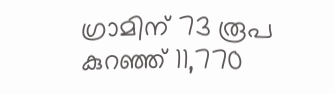ഗ്രാമിന് 73 രൂപ കുറഞ്ഞ് 11,770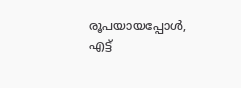രൂപയായപ്പോൾ, എട്ട്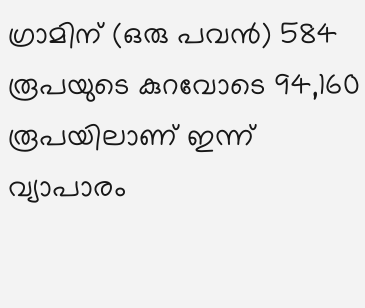ഗ്രാമിന് (ഒരു പവൻ) 584 രൂപയുടെ കുറവോടെ 94,160 രൂപയിലാണ് ഇന്ന് വ്യാപാരം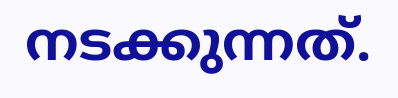നടക്കുന്നത്.